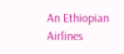An Ethiopian Airlines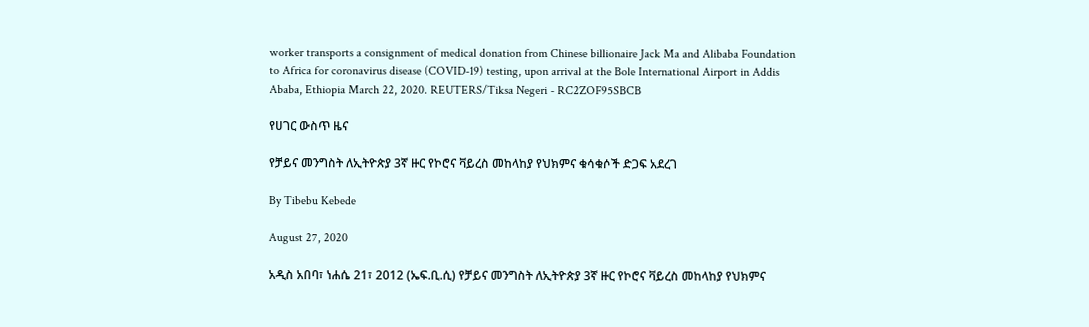worker transports a consignment of medical donation from Chinese billionaire Jack Ma and Alibaba Foundation to Africa for coronavirus disease (COVID-19) testing, upon arrival at the Bole International Airport in Addis Ababa, Ethiopia March 22, 2020. REUTERS/Tiksa Negeri - RC2ZOF95SBCB

የሀገር ውስጥ ዜና

የቻይና መንግስት ለኢትዮጵያ 3ኛ ዙር የኮሮና ቫይረስ መከላከያ የህክምና ቁሳቁሶች ድጋፍ አደረገ

By Tibebu Kebede

August 27, 2020

አዲስ አበባ፣ ነሐሴ 21፣ 2012 (ኤፍ.ቢ.ሲ) የቻይና መንግስት ለኢትዮጵያ 3ኛ ዙር የኮሮና ቫይረስ መከላከያ የህክምና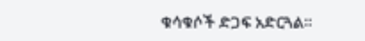ቁሳቁሶች ድጋፍ አድርጓል።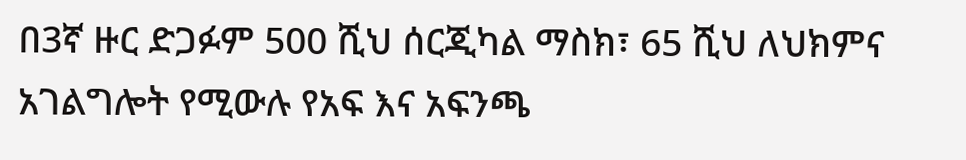በ3ኛ ዙር ድጋፉም 500 ሺህ ሰርጂካል ማስክ፣ 65 ሺህ ለህክምና አገልግሎት የሚውሉ የአፍ እና አፍንጫ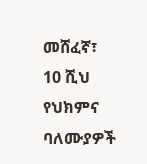መሸፈኛ፣ 10 ሺህ የህክምና ባለሙያዎች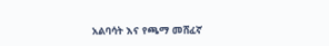አልባሳት እና የጫማ መሸፈኛ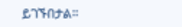ይገኙበታል።